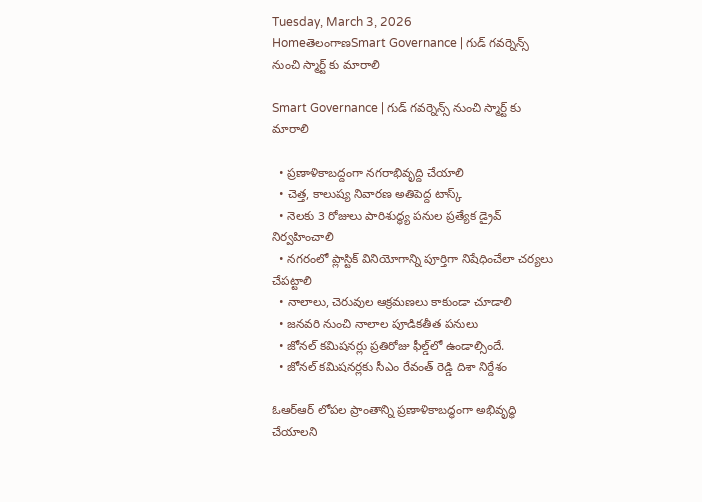Tuesday, March 3, 2026
HomeతెలంగాణSmart Governance | గుడ్ గవర్నెన్స్ నుంచి స్మార్ట్ కు మారాలి

Smart Governance | గుడ్ గవర్నెన్స్ నుంచి స్మార్ట్ కు మారాలి

  • ప్రణాళికాబద్దంగా నగరాభివృద్ది చేయాలి
  • చెత్త, కాలుష్య నివారణ అతిపెద్ద టాస్క్‌
  • నెలకు 3 రోజులు పారిశుద్ధ్య పనుల ప్రత్యేక డ్రైవ్‌ నిర్వహించాలి
  • నగరంలో ప్లాస్టిక్‌ వినియోగాన్ని పూర్తిగా నిషేధించేలా చర్యలు చేపట్టాలి
  • నాలాలు, చెరువుల ఆక్రమణలు కాకుండా చూడాలి
  • జనవరి నుంచి నాలాల పూడికతీత పనులు
  • జోనల్‌ కమిషనర్లు ప్రతిరోజు ఫీల్డ్‌లో ఉండాల్సిందే.
  • జోనల్‌ కమిషనర్లకు సీఎం రేవంత్‌ రెడ్డి దిశా నిర్దేశం

ఓఆర్‌ఆర్‌ లోపల ప్రాంతాన్ని ప్రణాళికాబద్ధంగా అభివృద్ధి చేయాలని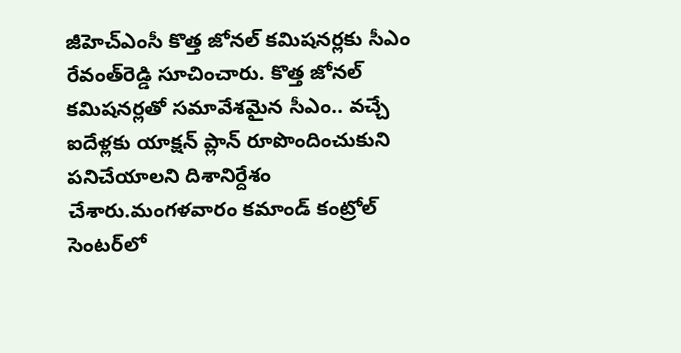జీహెచ్‌ఎంసీ కొత్త జోనల్‌ కమిషనర్లకు సీఎం రేవంత్‌రెడ్డి సూచించారు. కొత్త జోనల్‌ కమిషనర్లతో సమావేశమైన సీఎం.. వచ్చే ఐదేళ్లకు యాక్షన్‌ ప్లాన్‌ రూపొందించుకుని పనిచేయాలని దిశానిర్దేశం చేశారు.మంగళవారం కమాండ్‌ కంట్రోల్‌ సెంటర్‌లో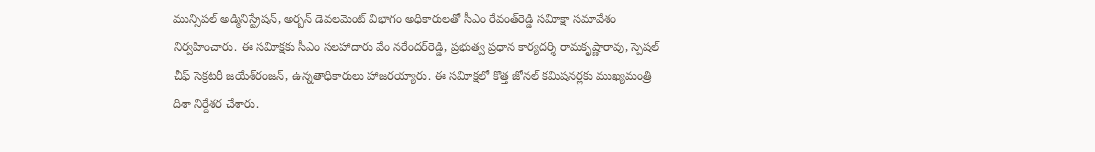మున్సిపల్‌ అడ్మినిస్ట్రేషన్‌, అర్బన్‌ డెవలమెంట్‌ విభాగం అధికారులతో సీఎం రేవంత్‌రెడ్డి సవిూక్షా సమావేశం నిర్వహించారు. ఈ సవిూక్షకు సీఎం సలహాదారు వేం నరేందర్‌రెడ్డి, ప్రభుత్వ ప్రధాన కార్యదర్శి రామకృష్ణారావు, స్పెషల్‌ చీఫ్‌ సెక్రటరీ జయేశ్‌రంజన్‌, ఉన్నతాధికారులు హాజరయ్యారు. ఈ సవిూక్షలో కొత్త జోనల్‌ కమిషనర్లకు ముఖ్యమంత్రి దిశా నిర్దేశర చేశారు.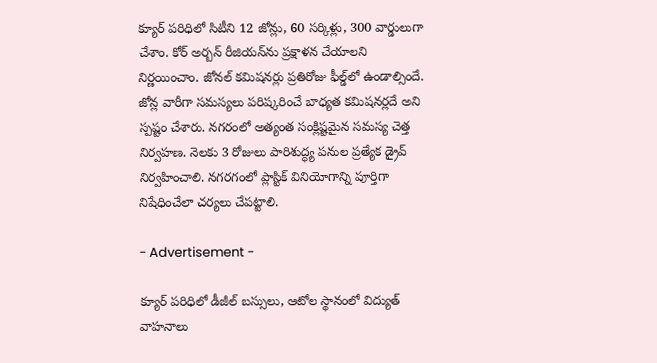క్యూర్‌ పరిధిలో సిటీని 12 జోన్లు, 60 సర్కిళ్లు, 300 వార్డులుగా చేశాం. కోర్‌ అర్బన్‌ రీజియన్‌ను ప్రక్షాళన చేయాలని నిర్ణయించాం. జోనల్‌ కమిషనర్లు ప్రతిరోజు ఫీల్డ్‌లో ఉండాల్సిందే. జోన్ల వారీగా సమస్యలు పరిష్కరించే బాధ్యత కమిషనర్లదే అని స్పష్టం చేశారు. నగరంలో అత్యంత సంక్లిష్టమైన సమస్య చెత్త నిర్వహణ. నెలకు 3 రోజులు పారిశుద్ధ్య పనుల ప్రత్యేక డ్రైవ్‌ నిర్వహించాలి. నగరగంలో ప్లాస్టిక్‌ వినియోగాన్ని పూర్తిగా నిషేధించేలా చర్యలు చేపట్టాలి.

- Advertisement -

క్యూర్‌ పరిధిలో డీజీల్‌ బస్సులు, ఆటోల స్థానంలో విద్యుత్‌ వాహనాలు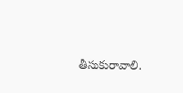తీసుకురావాలి.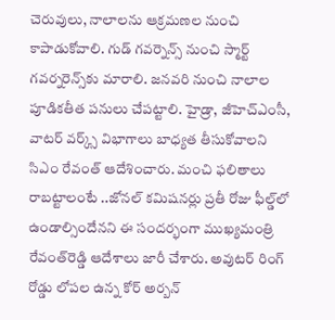చెరువులు, నాలాలను ఆక్రమణల నుంచి కాపాడుకోవాలి. గుడ్‌ గవర్నెన్స్‌ నుంచి స్మార్ట్‌ గవర్నరెన్స్‌కు మారాలి. జనవరి నుంచి నాలాల పూడికతీత పనులు చేపట్టాలి. హైడ్రా, జీహెచ్‌ఎంసీ, వాటర్‌ వర్క్స్‌ విభాగాలు బాధ్యత తీసుకోవాలని సిఎం రేవంత్‌ ఆదేశించారు. మంచి ఫలితాలు రాబట్టాలంటే ..జోనల్‌ కమిషనర్లు ప్రతీ రోజు ఫీల్డ్‌లో ఉండాల్సిందేనని ఈ సందర్భంగా ముఖ్యమంత్రి రేవంత్‌రెడ్డి ఆదేశాలు జారీ చేశారు. అవుటర్‌ రింగ్‌ రోడ్డు లోపల ఉన్న కోర్‌ అర్బన్‌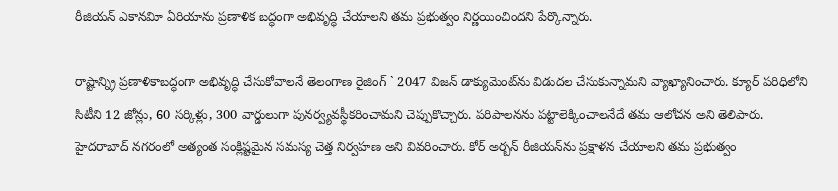రీజియన్‌ ఎకానవిూ ఏరియాను ప్రణాళిక బద్ధంగా అభివృద్ధి చేయాలని తమ ప్రభుత్వం నిర్ణయించిందని పేర్కొన్నారు.

రాష్టాన్న్రి ప్రణాళికాబద్ధంగా అభివృద్ధి చేసుకోవాలనే తెలంగాణ రైజింగ్‌ ` 2047 విజన్‌ డాక్యుమెంట్‌ను విడుదల చేసుకున్నామని వ్యాఖ్యానించారు. క్యూర్‌ పరిధిలోని సిటీని 12 జోన్లు, 60 సర్కిళ్లు, 300 వార్డులుగా పునర్వ్యవస్థీకరించామని చెప్పుకొచ్చారు. పరిపాలనను పట్టాలెక్కించాలనేదే తమ ఆలోచన అని తెలిపారు. హైదరాబాద్‌ నగరంలో అత్యంత సంక్లిష్టమైన సమస్య చెత్త నిర్వహణ అని వివరించారు. కోర్‌ అర్బన్‌ రీజియన్‌ను ప్రక్షాళన చేయాలని తమ ప్రభుత్వం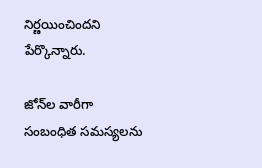నిర్ణయించిందని పేర్కొన్నారు.

జోన్‌ల వారీగా సంబంధిత సమస్యలను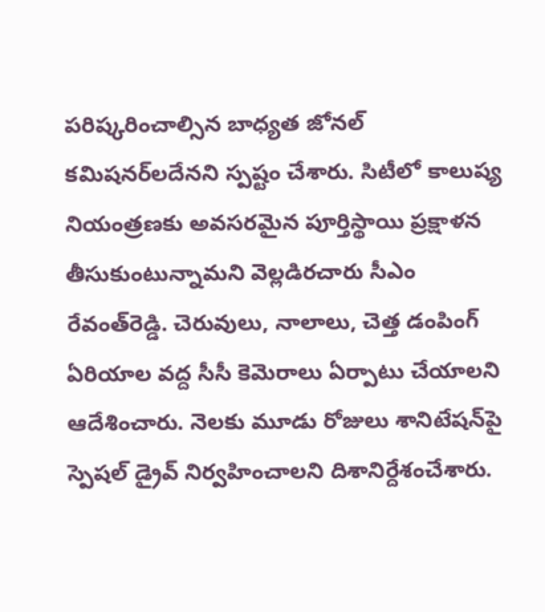పరిష్కరించాల్సిన బాధ్యత జోనల్‌ కమిషనర్‌లదేనని స్పష్టం చేశారు. సిటీలో కాలుష్య నియంత్రణకు అవసరమైన పూర్తిస్థాయి ప్రక్షాళన తీసుకుంటున్నామని వెల్లడిరచారు సీఎం రేవంత్‌రెడ్డి. చెరువులు, నాలాలు, చెత్త డంపింగ్‌ ఏరియాల వద్ద సీసీ కెమెరాలు ఏర్పాటు చేయాలని ఆదేశించారు. నెలకు మూడు రోజులు శానిటేషన్‌పై స్పెషల్‌ డ్రైవ్‌ నిర్వహించాలని దిశానిర్దేశంచేశారు.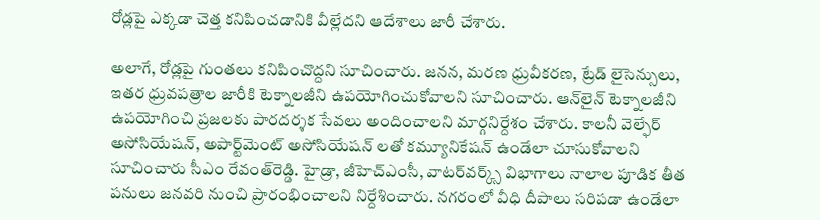రోడ్లపై ఎక్కడా చెత్త కనిపించడానికి వీల్లేదని ఆదేశాలు జారీ చేశారు.

అలాగే, రోడ్లపై గుంతలు కనిపించొద్దని సూచించారు. జనన, మరణ ధ్రువీకరణ, ట్రేడ్‌ లైసెన్సులు, ఇతర ధ్రువపత్రాల జారీకి టెక్నాలజీని ఉపయోగించుకోవాలని సూచించారు. ఆన్‌లైన్‌ టెక్నాలజీని ఉపయోగించి ప్రజలకు పారదర్శక సేవలు అందించాలని మార్గనిర్దేశం చేశారు. కాలనీ వెల్ఫేర్‌ అసోసియేషన్‌, అపార్ట్‌మెంట్‌ అసోసియేషన్‌ లతో కమ్యూనికేషన్‌ ఉండేలా చూసుకోవాలని సూచించారు సీఎం రేవంత్‌రెడ్డి. హైడ్రా, జీహెచ్‌ఎంసీ, వాటర్‌వర్క్స్‌ విభాగాలు నాలాల పూడిక తీత పనులు జనవరి నుంచి ప్రారంభించాలని నిర్దేశించారు. నగరంలో వీధి దీపాలు సరిపడా ఉండేలా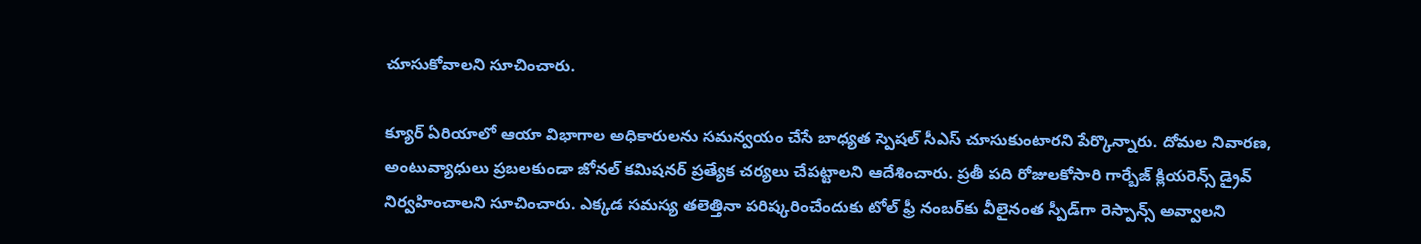చూసుకోవాలని సూచించారు.

క్యూర్‌ ఏరియాలో ఆయా విభాగాల అధికారులను సమన్వయం చేసే బాధ్యత స్పెషల్‌ సీఎస్‌ చూసుకుంటారని పేర్కొన్నారు. దోమల నివారణ, అంటువ్యాధులు ప్రబలకుండా జోనల్‌ కమిషనర్‌ ప్రత్యేక చర్యలు చేపట్టాలని ఆదేశించారు. ప్రతీ పది రోజులకోసారి గార్బేజ్‌ క్లియరెన్స్‌ డ్రైవ్‌ నిర్వహించాలని సూచించారు. ఎక్కడ సమస్య తలెత్తినా పరిష్కరించేందుకు టోల్‌ ఫ్రీ నంబర్‌కు వీలైనంత స్పీడ్‌గా రెస్పాన్స్‌ అవ్వాలని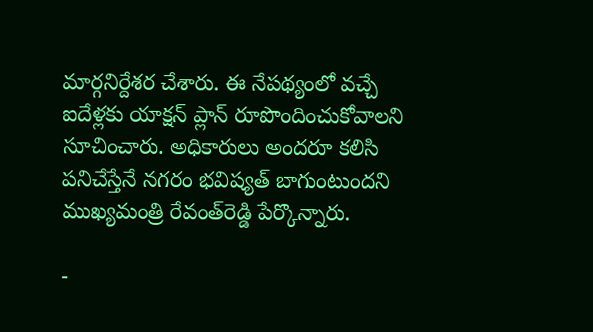మార్గనిర్దేశర చేశారు. ఈ నేపథ్యంలో వచ్చే ఐదేళ్లకు యాక్షన్‌ ప్లాన్‌ రూపొందించుకోవాలని సూచించారు. అధికారులు అందరూ కలిసి పనిచేస్తేనే నగరం భవిష్యత్‌ బాగుంటుందని ముఖ్యమంత్రి రేవంత్‌రెడ్డి పేర్కొన్నారు.

-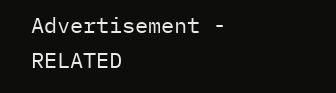Advertisement -
RELATED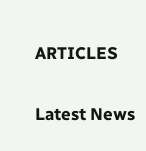ARTICLES

Latest News